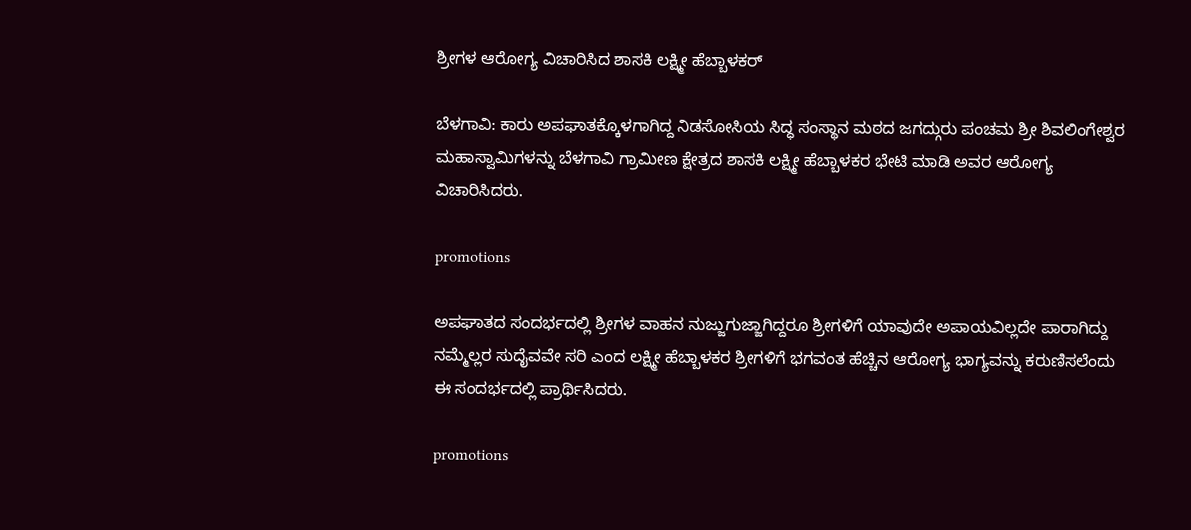ಶ್ರೀಗಳ ಆರೋಗ್ಯ ವಿಚಾರಿಸಿದ ಶಾಸಕಿ ಲಕ್ಷ್ಮೀ ಹೆಬ್ಬಾಳಕರ್

ಬೆಳಗಾವಿ: ಕಾರು ಅಪಘಾತಕ್ಕೊಳಗಾಗಿದ್ದ ನಿಡಸೋಸಿಯ ಸಿದ್ಧ ಸಂಸ್ಥಾನ ಮಠದ ಜಗದ್ಗುರು ಪಂಚಮ ಶ್ರೀ ಶಿವಲಿಂಗೇಶ್ವರ ಮಹಾಸ್ವಾಮಿಗಳನ್ನು ಬೆಳಗಾವಿ ಗ್ರಾಮೀಣ ಕ್ಷೇತ್ರದ ಶಾಸಕಿ ಲಕ್ಷ್ಮೀ ಹೆಬ್ಬಾಳಕರ ಭೇಟಿ ಮಾಡಿ ಅವರ ಆರೋಗ್ಯ ವಿಚಾರಿಸಿದರು.

promotions

ಅಪಘಾತದ ಸಂದರ್ಭದಲ್ಲಿ ಶ್ರೀಗಳ ವಾಹನ ನುಜ್ಜುಗುಜ್ಜಾಗಿದ್ದರೂ ಶ್ರೀಗಳಿಗೆ ಯಾವುದೇ ಅಪಾಯವಿಲ್ಲದೇ ಪಾರಾಗಿದ್ದು ನಮ್ಮೆಲ್ಲರ ಸುದೈವವೇ ಸರಿ ಎಂದ ಲಕ್ಷ್ಮೀ ಹೆಬ್ಬಾಳಕರ ಶ್ರೀಗಳಿಗೆ ಭಗವಂತ ಹೆಚ್ಚಿನ ಆರೋಗ್ಯ ಭಾಗ್ಯವನ್ನು ಕರುಣಿಸಲೆಂದು ಈ ಸಂದರ್ಭದಲ್ಲಿ ಪ್ರಾರ್ಥಿಸಿದರು.

promotions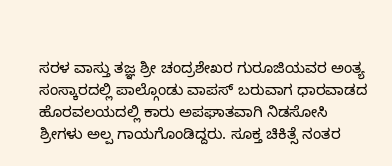ಸರಳ ವಾಸ್ತು ತಜ್ಞ ಶ್ರೀ ಚಂದ್ರಶೇಖರ ಗುರೂಜಿಯವರ ಅಂತ್ಯ ಸಂಸ್ಕಾರದಲ್ಲಿ ಪಾಲ್ಗೊಂಡು ವಾಪಸ್ ಬರುವಾಗ ಧಾರವಾಡದ ಹೊರವಲಯದಲ್ಲಿ ಕಾರು ಅಪಘಾತವಾಗಿ ನಿಡಸೋಸಿ ಶ್ರೀಗಳು ಅಲ್ಪ ಗಾಯಗೊಂಡಿದ್ದರು. ಸೂಕ್ತ ಚಿಕಿತ್ಸೆ ನಂತರ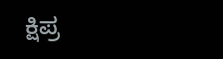ಕ್ಷಿಪ್ರ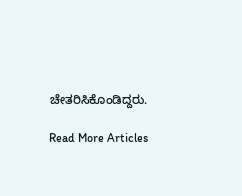ಚೇತರಿಸಿಕೊಂಡಿದ್ದರು.

Read More Articles